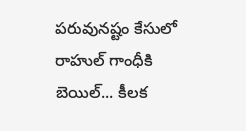పరువునష్టం కేసులో రాహుల్ గాంధీకి బెయిల్... కీలక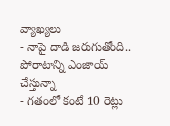వ్యాఖ్యలు
- నాపై దాడి జరుగుతోంది.. పోరాటాన్ని ఎంజాయ్ చేస్తున్నా
- గతంలో కంటే 10 రెట్లు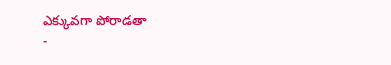ఎక్కువగా పోరాడతా
-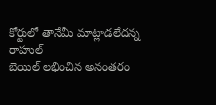కోర్టులో తానేమీ మాట్లాడలేదన్న రాహుల్
బెయిల్ లభించిన అనంతరం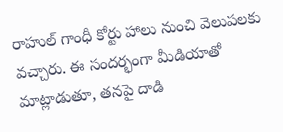రాహుల్ గాంధీ కోర్టు హాలు నుంచి వెలుపలకు వచ్చారు. ఈ సందర్భంగా మీడియాతో మాట్లాడుతూ, తనపై దాడి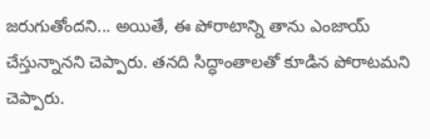జరుగుతోందని... అయితే, ఈ పోరాటాన్ని తాను ఎంజాయ్ చేస్తున్నానని చెప్పారు. తనది సిద్ధాంతాలతో కూడిన పోరాటమని చెప్పారు.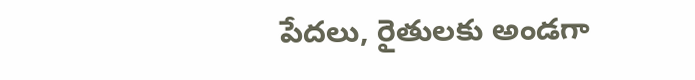పేదలు, రైతులకు అండగా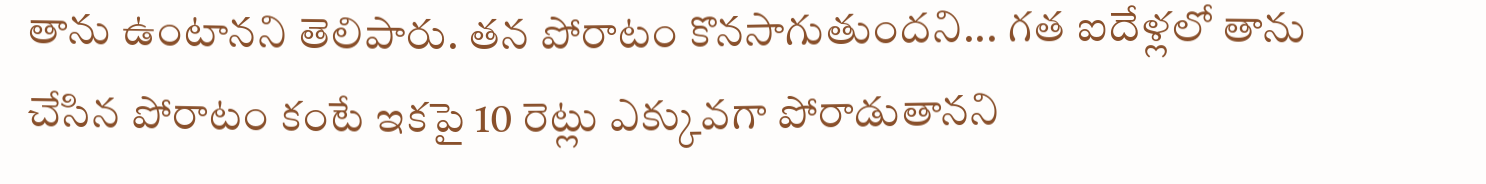తాను ఉంటానని తెలిపారు. తన పోరాటం కొనసాగుతుందని... గత ఐదేళ్లలో తాను చేసిన పోరాటం కంటే ఇకపై 10 రెట్లు ఎక్కువగా పోరాడుతానని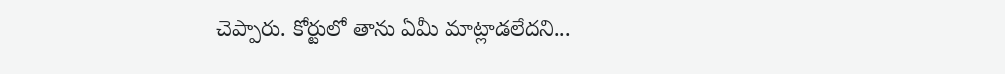చెప్పారు. కోర్టులో తాను ఏమీ మాట్లాడలేదని...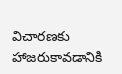విచారణకు హాజరుకావడానికి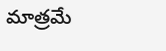మాత్రమే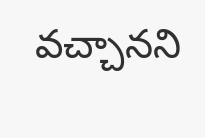వచ్చానని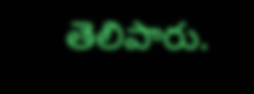తెలిపారు.